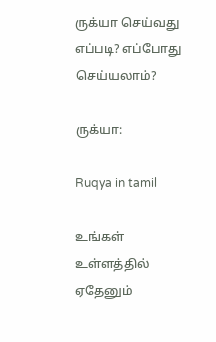ருக்யா செய்வது எப்படி? எப்போது செய்யலாம்?

ருக்யா:

Ruqya in tamil

உங்கள் உள்ளத்தில் ஏதேனும்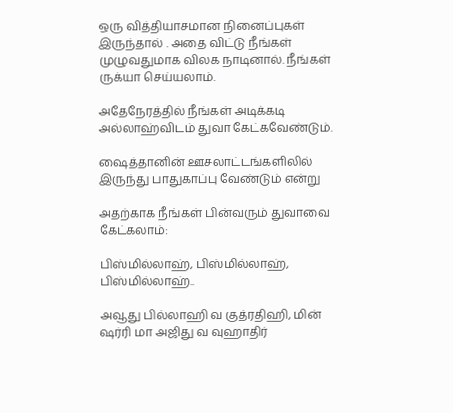ஒரு வித்தியாசமான நினைப்புகள் இருந்தால் . அதை விட்டு நீங்கள் முழுவதுமாக விலக நாடினால். நீங்கள் ருக்யா செய்யலாம்.

அதேநேரத்தில் நீங்கள் அடிக்கடி அல்லாஹ்விடம் துவா கேட்கவேண்டும்.

ஷைத்தானின் ஊசலாட்டங்களிலில் இருந்து பாதுகாப்பு வேண்டும் என்று

அதற்காக நீங்கள் பின்வரும் துவாவை கேட்கலாம்:

பிஸ்மில்லாஹ், பிஸ்மில்லாஹ், பிஸ்மில்லாஹ்..

அவூது பில்லாஹி வ குத்ரதிஹி, மின் ஷர்ரி மா அஜிது வ வுஹாதிர்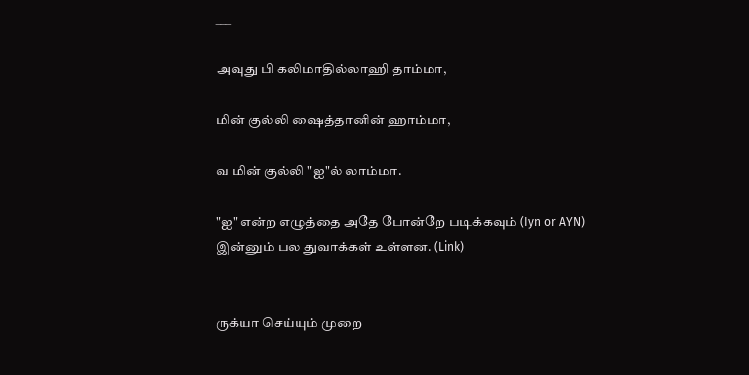___

அவுது பி கலிமாதில்லாஹி தாம்மா,

மின் குல்லி ஷைத்தானின் ஹாம்மா,

வ மின் குல்லி "ஐ"ல் லாம்மா.

"ஐ" என்ற எழுத்தை அதே போன்றே படிக்கவும் (Iyn or AYN)
இன்னும் பல துவாக்கள் உள்ளன. (Link)


ருக்யா செய்யும் முறை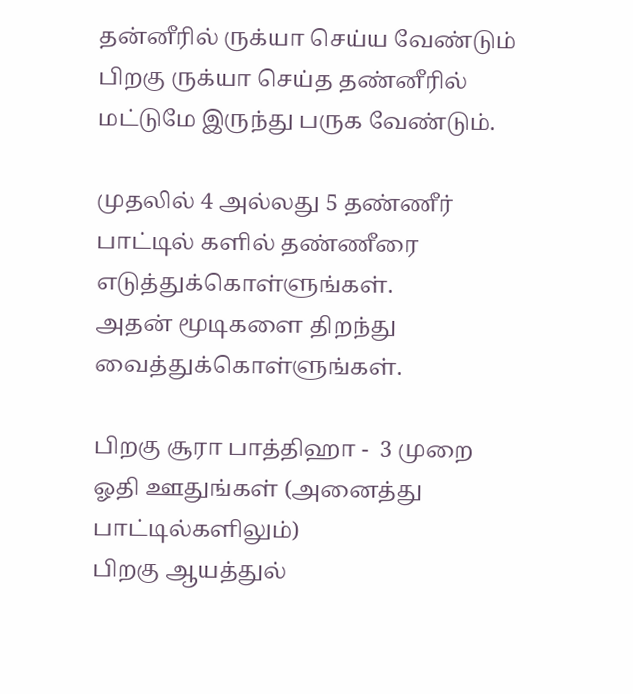தன்னீரில் ருக்யா செய்ய வேண்டும் பிறகு ருக்யா செய்த தண்னீரில் மட்டுமே இருந்து பருக வேண்டும்.

முதலில் 4 அல்லது 5 தண்ணீர் பாட்டில் களில் தண்ணீரை எடுத்துக்கொள்ளுங்கள்.
அதன் மூடிகளை திறந்து வைத்துக்கொள்ளுங்கள்.

பிறகு சூரா பாத்திஹா -  3 முறை ஓதி ஊதுங்கள் (அனைத்து பாட்டில்களிலும்)
பிறகு ஆயத்துல்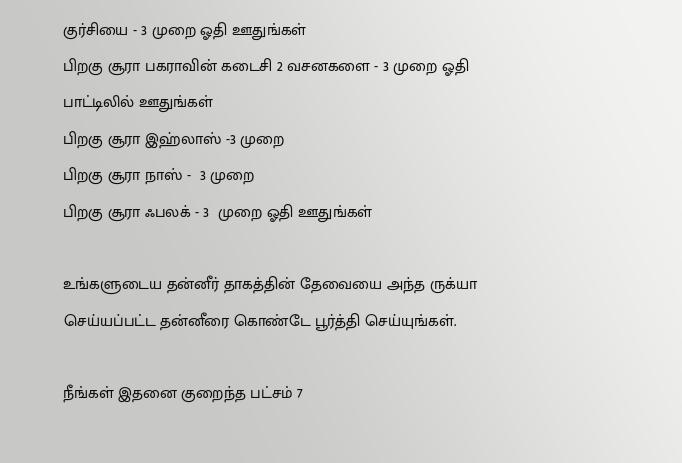குர்சியை - 3 முறை ஓதி ஊதுங்கள்
பிறகு சூரா பகராவின் கடைசி 2 வசனகளை - 3 முறை ஓதி பாட்டிலில் ஊதுங்கள்
பிறகு சூரா இஹ்லாஸ் -3 முறை
பிறகு சூரா நாஸ் -  3 முறை
பிறகு சூரா ஃபலக் - 3  முறை ஓதி ஊதுங்கள்

உங்களுடைய தன்னீர் தாகத்தின் தேவையை அந்த ருக்யா செய்யப்பட்ட தன்னீரை கொண்டே பூர்த்தி செய்யுங்கள்.

நீங்கள் இதனை குறைந்த பட்சம் 7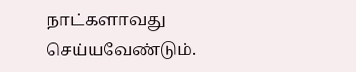நாட்களாவது செய்யவேண்டும்.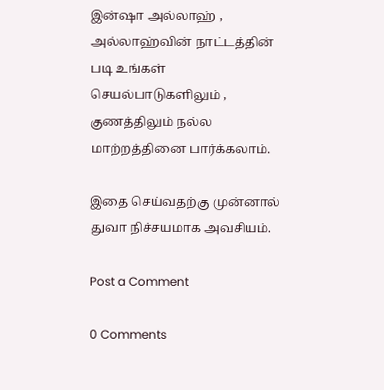இன்ஷா அல்லாஹ் , அல்லாஹ்வின் நாட்டத்தின் படி உங்கள் செயல்பாடுகளிலும் , குணத்திலும் நல்ல மாற்றத்தினை பார்க்கலாம்.

இதை செய்வதற்கு முன்னால் துவா நிச்சயமாக அவசியம்.

Post a Comment

0 Comments